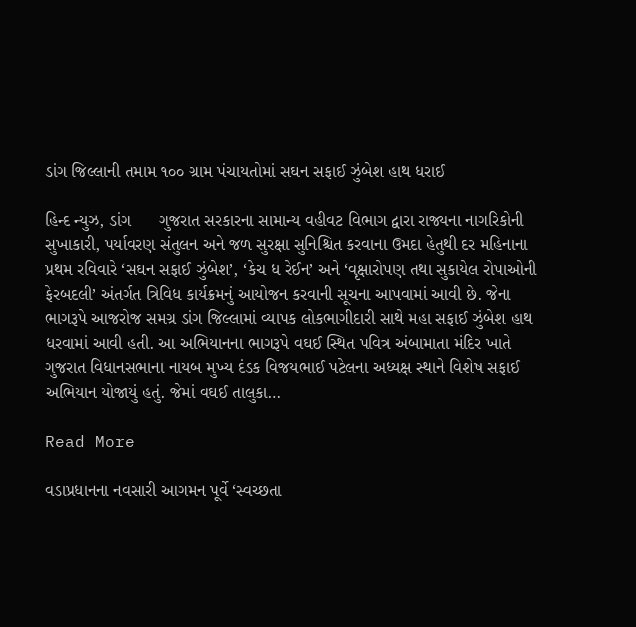ડાંગ જિલ્લાની તમામ ૧૦૦ ગ્રામ પંચાયતોમાં સઘન સફાઈ ઝુંબેશ હાથ ધરાઈ

હિન્દ ન્યુઝ, ડાંગ      ગુજરાત સરકારના સામાન્ય વહીવટ વિભાગ દ્વારા રાજ્યના નાગરિકોની સુખાકારી, પર્યાવરણ સંતુલન અને જળ સુરક્ષા સુનિશ્ચિત કરવાના ઉમદા હેતુથી દર મહિનાના પ્રથમ રવિવારે ‘સઘન સફાઈ ઝુંબેશ’, ‘કેચ ધ રેઈન’ અને ‘વૃક્ષારોપણ તથા સુકાયેલ રોપાઓની ફેરબદલી’ અંતર્ગત ત્રિવિધ કાર્યક્રમનું આયોજન કરવાની સૂચના આપવામાં આવી છે. જેના ભાગરૂપે આજરોજ સમગ્ર ડાંગ જિલ્લામાં વ્યાપક લોકભાગીદારી સાથે મહા સફાઈ ઝુંબેશ હાથ ધરવામાં આવી હતી. આ અભિયાનના ભાગરૂપે વઘઈ સ્થિત પવિત્ર અંબામાતા મંદિર ખાતે ગુજરાત વિધાનસભાના નાયબ મુખ્ય દંડક વિજયભાઈ પટેલના અધ્યક્ષ સ્થાને વિશેષ સફાઈ અભિયાન યોજાયું હતું. જેમાં વઘઈ તાલુકા…

Read More

વડાપ્રધાનના નવસારી આગમન પૂર્વે ‘સ્વચ્છતા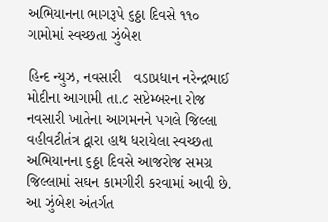અભિયાનના ભાગરૂપે ૬ઠ્ઠા દિવસે ૧૧૦ ગામોમાં સ્વચ્છતા ઝુંબેશ

હિન્દ ન્યુઝ, નવસારી   વડાપ્રધાન નરેન્દ્રભાઈ મોદીના આગામી તા.૮ સપ્ટેમ્બરના રોજ નવસારી ખાતેના આગમનને પગલે જિલ્લા વહીવટીતંત્ર દ્વારા હાથ ધરાયેલા સ્વચ્છતા અભિયાનના ૬ઠ્ઠા દિવસે આજરોજ સમગ્ર જિલ્લામાં સઘન કામગીરી કરવામાં આવી છે. આ ઝુંબેશ અંતર્ગત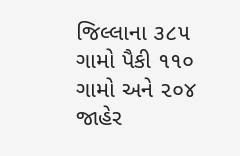જિલ્લાના ૩૮૫ ગામો પૈકી ૧૧૦ ગામો અને ૨૦૪ જાહેર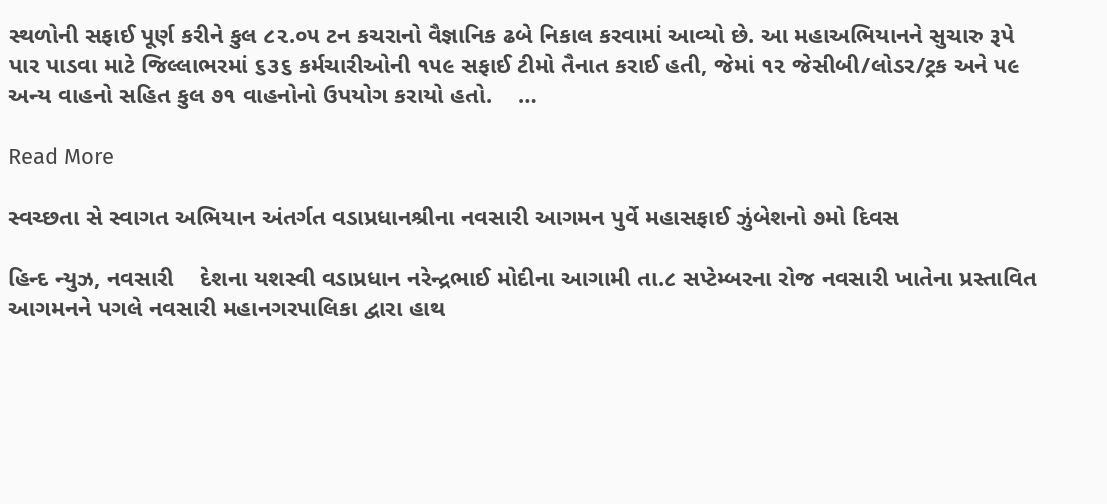સ્થળોની સફાઈ પૂર્ણ કરીને કુલ ૮૨.૦૫ ટન કચરાનો વૈજ્ઞાનિક ઢબે નિકાલ કરવામાં આવ્યો છે. આ મહાઅભિયાનને સુચારુ રૂપે પાર પાડવા માટે જિલ્લાભરમાં ૬૩૬ કર્મચારીઓની ૧૫૯ સફાઈ ટીમો તૈનાત કરાઈ હતી, જેમાં ૧૨ જેસીબી/લોડર/ટ્રક અને ૫૯ અન્ય વાહનો સહિત કુલ ૭૧ વાહનોનો ઉપયોગ કરાયો હતો.    …

Read More

સ્વચ્છતા સે સ્વાગત અભિયાન અંતર્ગત વડાપ્રધાનશ્રીના નવસારી આગમન પુર્વે મહાસફાઈ ઝુંબેશનો ૭મો દિવસ

હિન્દ ન્યુઝ, નવસારી    દેશના યશસ્વી વડાપ્રધાન નરેન્દ્રભાઈ મોદીના આગામી તા.૮ સપ્ટેમ્બરના રોજ નવસારી ખાતેના પ્રસ્તાવિત આગમનને પગલે નવસારી મહાનગરપાલિકા દ્વારા હાથ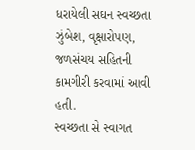ધરાયેલી સઘન સ્વચ્છતા ઝુંબેશ, વૃક્ષારોપણ, જળસંચય સહિતની કામગીરી કરવામાં આવી હતી.               સ્વચ્છતા સે સ્વાગત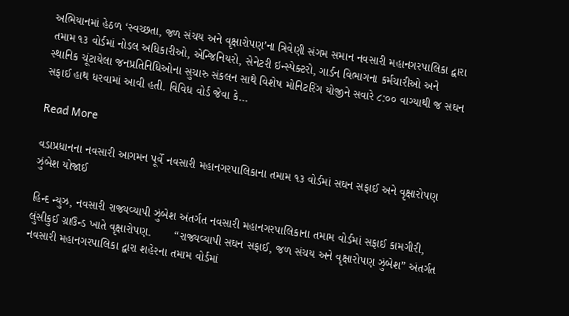અભિયાનમાં હેઠળ ‘સ્વચ્છતા, જળ સંચય અને વૃક્ષારોપણ’ના ત્રિવેણી સંગમ સમાન નવસારી મહાનગરપાલિકા દ્વારા તમામ ૧૩ વોર્ડમાં નોડલ અધિકારીઓ, એન્જિનિયરો, સેનેટરી ઇન્સ્પેક્ટરો, ગાર્ડન વિભાગના કર્મચારીઓ અને સ્થાનિક ચૂંટાયેલા જનપ્રતિનિધિઓના સુચારુ સંકલન સાથે વિશેષ મોનિટરિંગ યોજીને સવારે ૮:૦૦ વાગ્યાથી જ સઘન સફાઈ હાથ ધરવામાં આવી હતી. વિવિધ વોર્ડ જેવા કે…

Read More

વડાપ્રધાનના નવસારી આગમન પૂર્વે નવસારી મહાનગરપાલિકાના તમામ ૧૩ વોર્ડમાં સઘન સફાઈ અને વૃક્ષારોપણ ઝુંબેશ યોજાઈ

હિન્દ ન્યુઝ, નવસારી રાજ્યવ્યાપી ઝુંબેશ અંતર્ગત નવસારી મહાનગરપાલિકાના તમામ વોર્ડમાં સફાઈ કામગીરી, લુંસીકુઈ ગ્રાઉન્ડ ખાતે વૃક્ષારોપણ.       “રાજ્યવ્યાપી સઘન સફાઈ, જળ સંચય અને વૃક્ષારોપણ ઝુંબેશ” અંતર્ગત નવસારી મહાનગરપાલિકા દ્વારા શહેરના તમામ વોર્ડમાં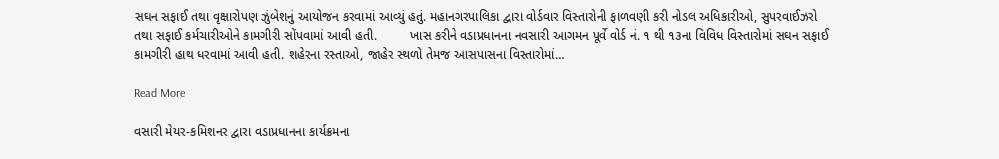સઘન સફાઈ તથા વૃક્ષારોપણ ઝુંબેશનું આયોજન કરવામાં આવ્યું હતું. મહાનગરપાલિકા દ્વારા વોર્ડવાર વિસ્તારોની ફાળવણી કરી નોડલ અધિકારીઓ, સુપરવાઈઝરો તથા સફાઈ કર્મચારીઓને કામગીરી સોંપવામાં આવી હતી.         ખાસ કરીને વડાપ્રધાનના નવસારી આગમન પૂર્વે વોર્ડ નં. ૧ થી ૧૩ના વિવિધ વિસ્તારોમાં સઘન સફાઈ કામગીરી હાથ ધરવામાં આવી હતી. શહેરના રસ્તાઓ, જાહેર સ્થળો તેમજ આસપાસના વિસ્તારોમાં…

Read More

વસારી મેયર-કમિશનર દ્વારા વડાપ્રધાનના કાર્યક્રમના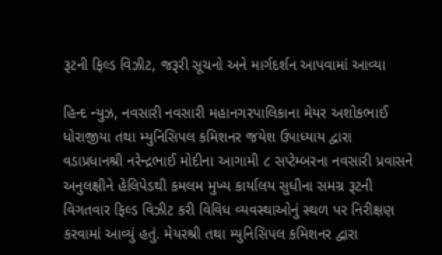રૂટની ફિલ્ડ વિઝીટ, જરૂરી સૂચનો અને માર્ગદર્શન આપવામાં આવ્યા

હિન્દ ન્યુઝ, નવસારી નવસારી મહાનગરપાલિકાના મેયર અશોકભાઈ ધોરાજીયા તથા મ્યુનિસિપલ કમિશનર જયેશ ઉપાધ્યાય દ્વારા વડાપ્રધાનશ્રી નરેન્દ્રભાઈ મોદીના આગામી ૮ સપ્ટેમ્બરના નવસારી પ્રવાસને અનુલક્ષીને હેલિપેડથી કમલમ મુખ્ય કાર્યાલય સુધીના સમગ્ર રૂટની વિગતવાર ફિલ્ડ વિઝીટ કરી વિવિધ વ્યવસ્થાઓનું સ્થળ પર નિરીક્ષણ કરવામાં આવ્યું હતું. મેયરશ્રી તથા મ્યુનિસિપલ કમિશનર દ્વારા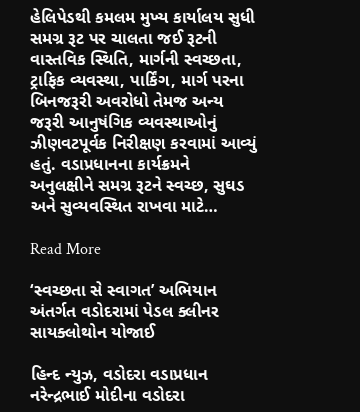હેલિપેડથી કમલમ મુખ્ય કાર્યાલય સુધી સમગ્ર રૂટ પર ચાલતા જઈ રૂટની વાસ્તવિક સ્થિતિ, માર્ગની સ્વચ્છતા, ટ્રાફિક વ્યવસ્થા, પાર્કિંગ, માર્ગ પરના બિનજરૂરી અવરોધો તેમજ અન્ય જરૂરી આનુષંગિક વ્યવસ્થાઓનું ઝીણવટપૂર્વક નિરીક્ષણ કરવામાં આવ્યું હતું. વડાપ્રધાનના કાર્યક્રમને અનુલક્ષીને સમગ્ર રૂટને સ્વચ્છ, સુઘડ અને સુવ્યવસ્થિત રાખવા માટે…

Read More

‘સ્વચ્છતા સે સ્વાગત’ અભિયાન અંતર્ગત વડોદરામાં પેડલ ક્લીનર સાયક્લોથોન યોજાઈ

હિન્દ ન્યુઝ, વડોદરા વડાપ્રધાન નરેન્દ્રભાઈ મોદીના વડોદરા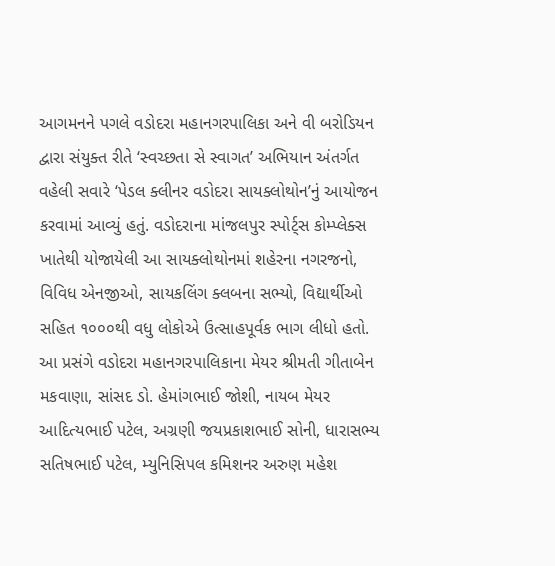આગમનને પગલે વડોદરા મહાનગરપાલિકા અને વી બરોડિયન દ્વારા સંયુક્ત રીતે ‘સ્વચ્છતા સે સ્વાગત’ અભિયાન અંતર્ગત વહેલી સવારે ‘પેડલ ક્લીનર વડોદરા સાયક્લોથોન’નું આયોજન કરવામાં આવ્યું હતું. વડોદરાના માંજલપુર સ્પોર્ટ્સ કોમ્પ્લેક્સ ખાતેથી યોજાયેલી આ સાયક્લોથોનમાં શહેરના નગરજનો, વિવિધ એનજીઓ, સાયકલિંગ ક્લબના સભ્યો, વિદ્યાર્થીઓ સહિત ૧૦૦૦થી વધુ લોકોએ ઉત્સાહપૂર્વક ભાગ લીધો હતો. આ પ્રસંગે વડોદરા મહાનગરપાલિકાના મેયર શ્રીમતી ગીતાબેન મકવાણા, સાંસદ ડો. હેમાંગભાઈ જોશી, નાયબ મેયર આદિત્યભાઈ પટેલ, અગ્રણી જયપ્રકાશભાઈ સોની, ધારાસભ્ય સતિષભાઈ પટેલ, મ્યુનિસિપલ કમિશનર અરુણ મહેશ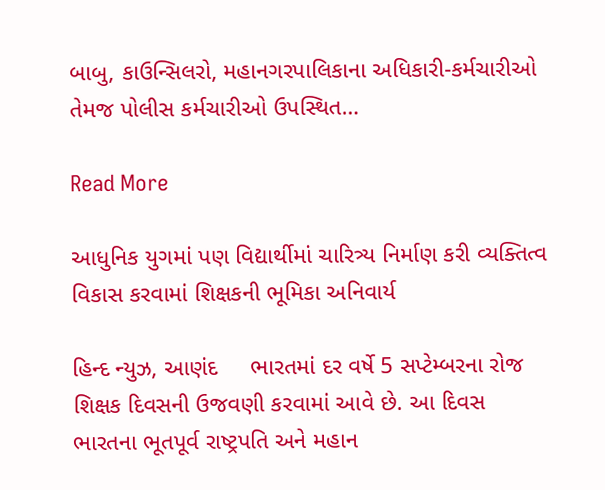બાબુ, કાઉન્સિલરો, મહાનગરપાલિકાના અધિકારી-કર્મચારીઓ તેમજ પોલીસ કર્મચારીઓ ઉપસ્થિત…

Read More

આધુનિક યુગમાં પણ વિદ્યાર્થીમાં ચારિત્ર્ય નિર્માણ કરી વ્યક્તિત્વ વિકાસ કરવામાં શિક્ષકની ભૂમિકા અનિવાર્ય

હિન્દ ન્યુઝ, આણંદ     ભારતમાં દર વર્ષે 5 સપ્ટેમ્બરના રોજ શિક્ષક દિવસની ઉજવણી કરવામાં આવે છે. આ દિવસ ભારતના ભૂતપૂર્વ રાષ્ટ્રપતિ અને મહાન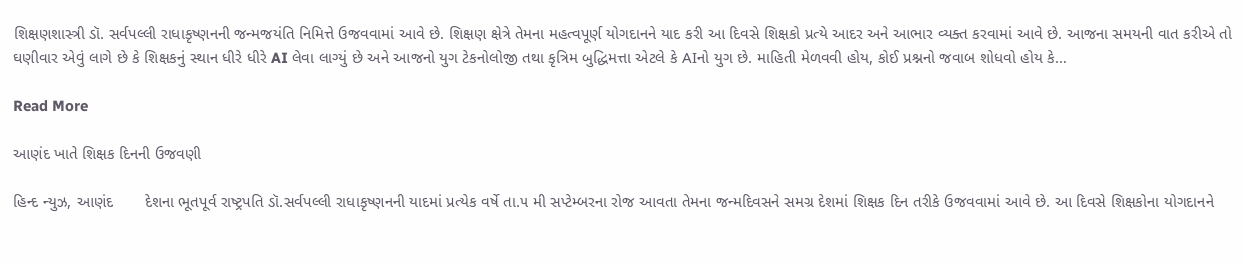શિક્ષણશાસ્ત્રી ડૉ. સર્વપલ્લી રાધાકૃષ્ણનની જન્મજયંતિ નિમિત્તે ઉજવવામાં આવે છે. શિક્ષણ ક્ષેત્રે તેમના મહત્વપૂર્ણ યોગદાનને યાદ કરી આ દિવસે શિક્ષકો પ્રત્યે આદર અને આભાર વ્યક્ત કરવામાં આવે છે. આજના સમયની વાત કરીએ તો ઘણીવાર એવું લાગે છે કે શિક્ષકનું સ્થાન ધીરે ધીરે AI લેવા લાગ્યું છે અને આજનો યુગ ટેકનોલોજી તથા કૃત્રિમ બુદ્ધિમત્તા એટલે કે AIનો યુગ છે. માહિતી મેળવવી હોય, કોઈ પ્રશ્નનો જવાબ શોધવો હોય કે…

Read More

આણંદ ખાતે શિક્ષક દિનની ઉજવણી

હિન્દ ન્યુઝ, આણંદ       દેશના ભૂતપૂર્વ રાષ્ટ્રપતિ ડૉ.સર્વપલ્લી રાધાકૃષ્ણનની યાદમાં પ્રત્યેક વર્ષે તા.૫ મી સપ્ટેમ્બરના રોજ આવતા તેમના જન્મદિવસને સમગ્ર દેશમાં શિક્ષક દિન તરીકે ઉજવવામાં આવે છે. આ દિવસે શિક્ષકોના યોગદાનને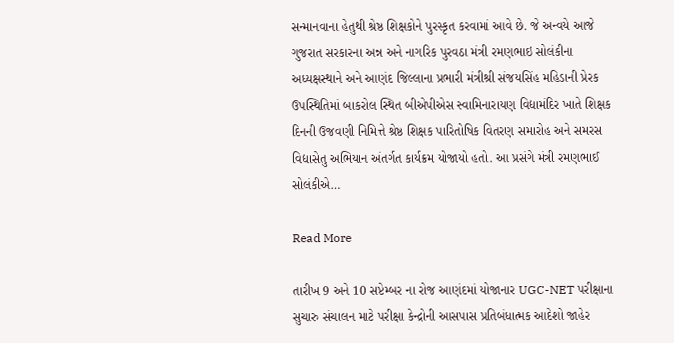સન્માનવાના હેતુથી શ્રેષ્ઠ શિક્ષકોને પુરસ્કૃત કરવામાં આવે છે. જે અન્વયે આજે ગુજરાત સરકારના અન્ન અને નાગરિક પુરવઠા મંત્રી રમણભાઇ સોલંકીના અધ્યક્ષસ્થાને અને આણંદ જિલ્લાના પ્રભારી મંત્રીશ્રી સંજયસિંહ મહિડાની પ્રેરક ઉપસ્થિતિમાં બાકરોલ સ્થિત બીએપીએસ સ્વામિનારાયણ વિદ્યામંદિર ખાતે શિક્ષક દિનની ઉજવણી નિમિત્તે શ્રેષ્ઠ શિક્ષક પારિતોષિક વિતરણ સમારોહ અને સમરસ વિદ્યાસેતુ અભિયાન અંતર્ગત કાર્યક્રમ યોજાયો હતો. આ પ્રસંગે મંત્રી રમણભાઈ સોલંકીએ…

Read More

તારીખ 9 અને 10 સપ્ટેમ્બર ના રોજ આણંદમાં યોજાનાર UGC-NET પરીક્ષાના સુચારુ સંચાલન માટે પરીક્ષા કેન્દ્રોની આસપાસ પ્રતિબંધાત્મક આદેશો જાહેર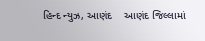હિન્દ ન્યુઝ, આણંદ    આણંદ જિલ્લામાં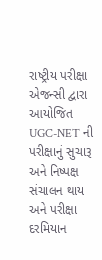રાષ્ટ્રીય પરીક્ષા એજન્સી દ્વારા આયોજિત UGC-NET ની પરીક્ષાનું સુચારૂ અને નિષ્પક્ષ સંચાલન થાય અને પરીક્ષા દરમિયાન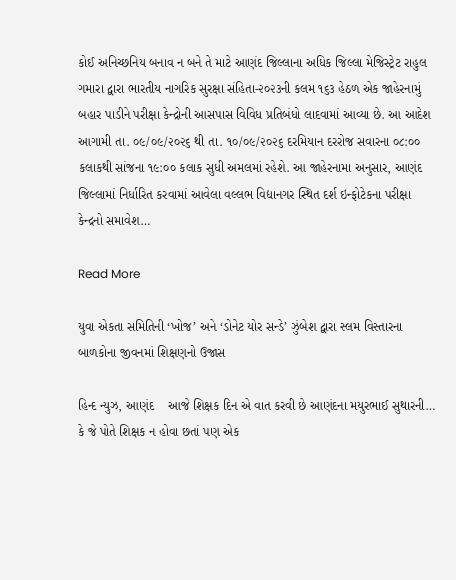કોઈ અનિચ્છનિય બનાવ ન બને તે માટે આણંદ જિલ્લાના અધિક જિલ્લા મેજિસ્ટ્રેટ રાહુલ ગમારા દ્વારા ભારતીય નાગરિક સુરક્ષા સંહિતા-૨૦૨૩ની કલમ ૧૬૩ હેઠળ એક જાહેરનામું બહાર પાડીને પરીક્ષા કેન્દ્રોની આસપાસ વિવિધ પ્રતિબંધો લાદવામાં આવ્યા છે. આ આદેશ આગામી તા. ૦૯/૦૯/૨૦૨૬ થી તા. ૧૦/૦૯/૨૦૨૬ દરમિયાન દરરોજ સવારના ૦૮:૦૦ કલાકથી સાંજના ૧૯:૦૦ કલાક સુધી અમલમાં રહેશે. આ જાહેરનામા અનુસાર, આણંદ જિલ્લામાં નિર્ધારિત કરવામાં આવેલા વલ્લભ વિદ્યાનગર સ્થિત દર્શ ઇન્ફોટેકના પરીક્ષા કેન્દ્રનો સમાવેશ…

Read More

યુવા એકતા સમિતિની ‘ખોજ’ અને ‘ડોનેટ યોર સન્ડે’ ઝુંબેશ દ્વારા સ્લમ વિસ્તારના બાળકોના જીવનમાં શિક્ષણનો ઉજાસ

હિન્દ ન્યુઝ, આણંદ    આજે શિક્ષક દિન એ વાત કરવી છે આણંદના મયુરભાઈ સુથારની… કે જે પોતે શિક્ષક ન હોવા છતાં પણ એક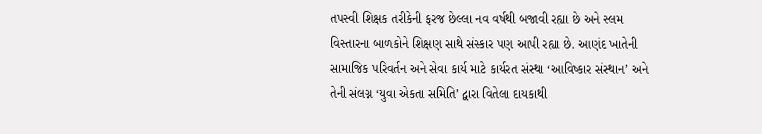તપસ્વી શિક્ષક તરીકેની ફરજ છેલ્લા નવ વર્ષથી બજાવી રહ્યા છે અને સ્લમ વિસ્તારના બાળકોને શિક્ષણ સાથે સંસ્કાર પણ આપી રહ્યા છે. આણંદ ખાતેની સામાજિક પરિવર્તન અને સેવા કાર્ય માટે કાર્યરત સંસ્થા ‘આવિષ્કાર સંસ્થાન’ અને તેની સંલગ્ન ‘યુવા એકતા સમિતિ’ દ્વારા વિતેલા દાયકાથી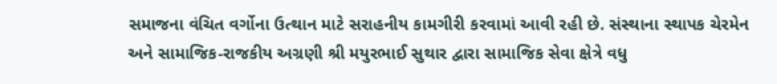સમાજના વંચિત વર્ગોના ઉત્થાન માટે સરાહનીય કામગીરી કરવામાં આવી રહી છે. સંસ્થાના સ્થાપક ચેરમેન અને સામાજિક-રાજકીય અગ્રણી શ્રી મયુરભાઈ સુથાર દ્વારા સામાજિક સેવા ક્ષેત્રે વધુ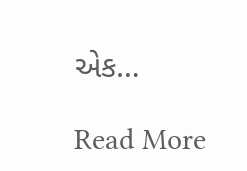એક…

Read More